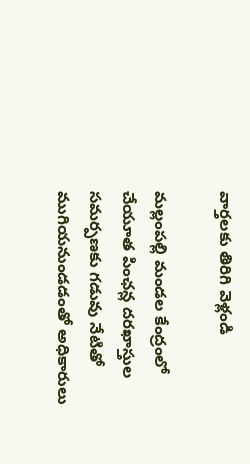వార్తలకు తిరిగి వెళ్లండి

మల్లంపల్లి మండల కేంద్రంలో చేయూత పింఛన్ల దరఖాస్తుల సమర్పణకు గడువు నేటితో ముగియనుండడంతో అధికారులు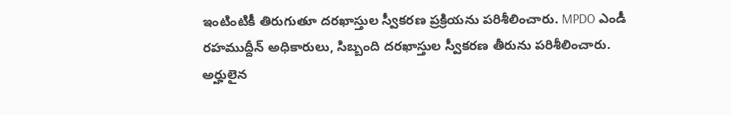ఇంటింటికీ తిరుగుతూ దరఖాస్తుల స్వీకరణ ప్రక్రియను పరిశీలించారు. MPDO ఎండీ రహముద్దీన్ అధికారులు, సిబ్బంది దరఖాస్తుల స్వీకరణ తీరును పరిశీలించారు.
అర్హులైన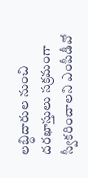లబ్ధిదారుల నుంచి దరఖాస్తులు సక్రమంగా స్వీకరించాలని ఎంపీడీవో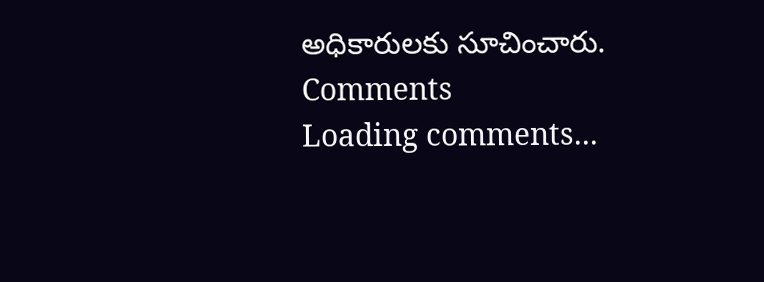అధికారులకు సూచించారు.
Comments
Loading comments...